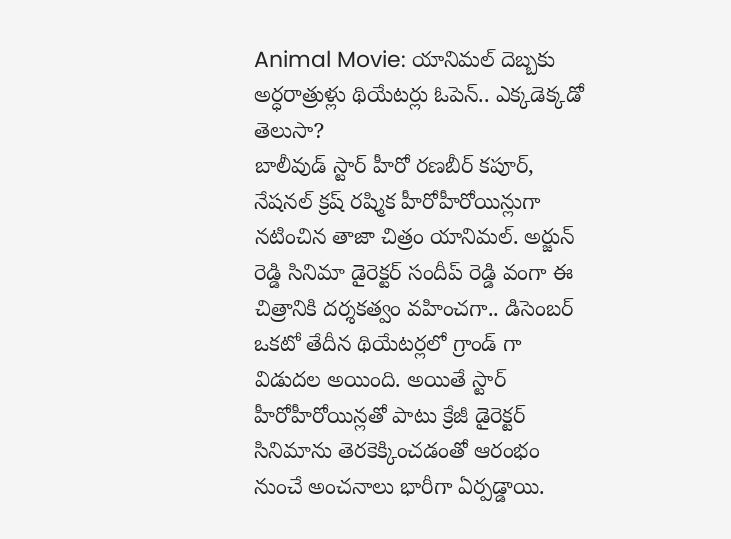Animal Movie: యానిమల్ దెబ్బకు అర్ధరాత్రుళ్లు థియేటర్లు ఓపెన్.. ఎక్కడెక్కడో తెలుసా?
బాలీవుడ్ స్టార్ హీరో రణబీర్ కపూర్, నేషనల్ క్రష్ రష్మిక హీరోహీరోయిన్లుగా నటించిన తాజా చిత్రం యానిమల్. అర్జున్ రెడ్డి సినిమా డైరెక్టర్ సందీప్ రెడ్డి వంగా ఈ చిత్రానికి దర్శకత్వం వహించగా.. డిసెంబర్ ఒకటో తేదీన థియేటర్లలో గ్రాండ్ గా విడుదల అయింది. అయితే స్టార్ హీరోహీరోయిన్లతో పాటు క్రేజీ డైరెక్టర్ సినిమాను తెరకెక్కించడంతో ఆరంభం నుంచే అంచనాలు భారీగా ఏర్పడ్డాయి.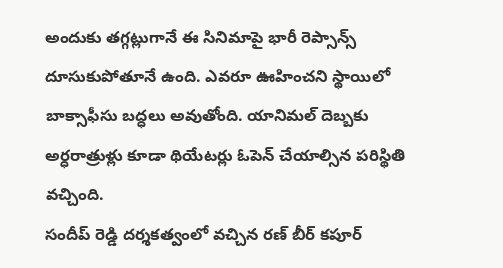అందుకు తగ్గట్లుగానే ఈ సినిమాపై భారీ రెప్సాన్స్ దూసుకుపోతూనే ఉంది. ఎవరూ ఊహించని స్థాయిలో బాక్సాఫీసు బద్ధలు అవుతోంది. యానిమల్ దెబ్బకు అర్ధరాత్రుళ్లు కూడా థియేటర్లు ఓపెన్ చేయాల్సిన పరిస్థితి వచ్చింది.
సందీప్ రెడ్డి దర్శకత్వంలో వచ్చిన రణ్ బీర్ కపూర్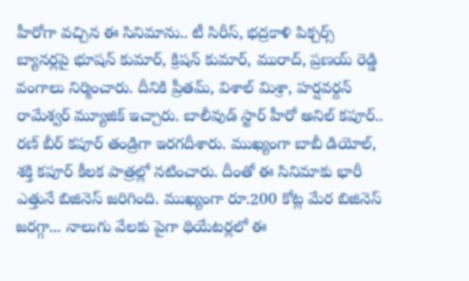హీరోగా వచ్చిన ఈ సినిమాను.. టీ సిరీస్, భద్రకాళి పిక్చర్స్ బ్యానర్లపై భూషన్ కుమార్, క్రిషన్ కుమార్, మురాద్, ప్రణయ్ రెడ్డి వంగాలు నిర్మించారు. దీనికి ప్రీతమ్, విశాల్ మిశ్రా, హర్షవర్దన్ రామేశ్వర్ మ్యూజిక్ ఇచ్చారు. బాలీవుడ్ స్టార్ హీరో అనిల్ కపూర్.. రణ్ బీర్ కపూర్ తండ్రిగా ఇరగదీశారు. ముఖ్యంగా బాబీ డియోల్, శక్తి కపూర్ కీలక పాత్రల్లో నటించారు. దీంతో ఈ సినిమాకు భారీ ఎత్తునే బిజినెస్ జరిగింది. ముఖ్యంగా రూ.200 కోట్ల మేర బిజినెస్ జరగ్గా... నాలుగు వేలకు పైగా థియేటర్లలో ఈ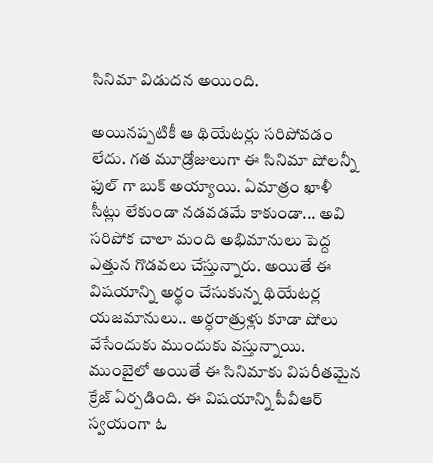సినిమా విడుదన అయింది.

అయినప్పటికీ ఆ థియేటర్లు సరిపోవడం లేదు. గత మూడ్రోజులుగా ఈ సినిమా షోలన్నీ ఫుల్ గా బుక్ అయ్యాయి. ఏమాత్రం ఖాళీ సీట్లు లేకుండా నడవడమే కాకుండా... అవి సరిపోక చాలా మంది అభిమానులు పెద్ద ఎత్తున గొడవలు చేస్తున్నారు. అయితే ఈ విషయాన్ని అర్థం చేసుకున్న థియేటర్ల యజమానులు.. అర్ధరాత్రుళ్లు కూడా షోలు వేసేందుకు ముందుకు వస్తున్నాయి. ముంబైలో అయితే ఈ సినిమాకు విపరీతమైన క్రేజ్ ఏర్పడింది. ఈ విషయాన్ని పీవీఆర్ స్వయంగా ఓ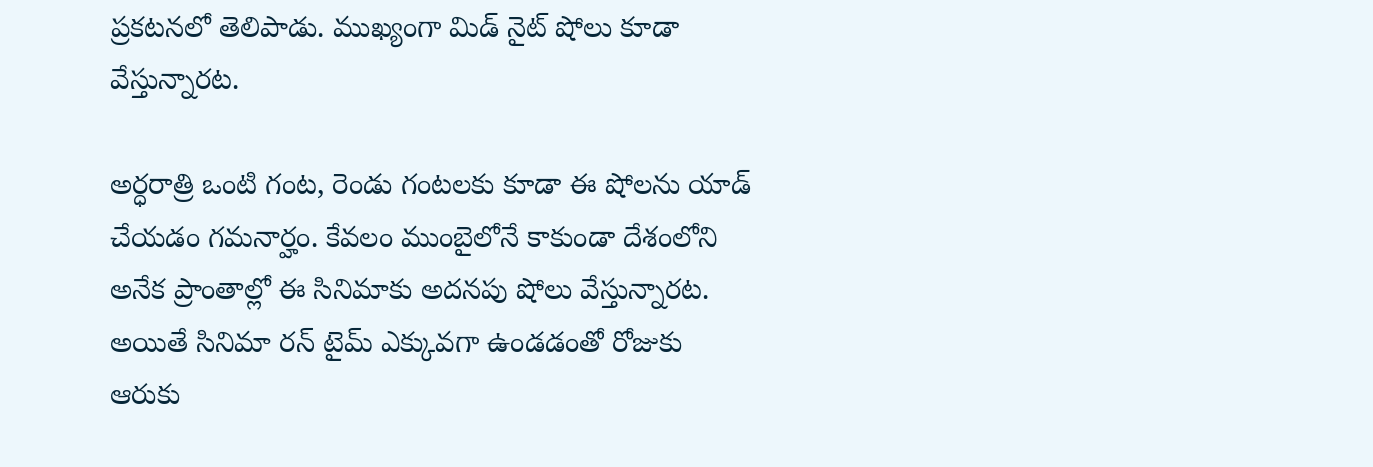ప్రకటనలో తెలిపాడు. ముఖ్యంగా మిడ్ నైట్ షోలు కూడా వేస్తున్నారట.

అర్ధరాత్రి ఒంటి గంట, రెండు గంటలకు కూడా ఈ షోలను యాడ్ చేయడం గమనార్హం. కేవలం ముంబైలోనే కాకుండా దేశంలోని అనేక ప్రాంతాల్లో ఈ సినిమాకు అదనపు షోలు వేస్తున్నారట. అయితే సినిమా రన్ టైమ్ ఎక్కువగా ఉండడంతో రోజుకు ఆరుకు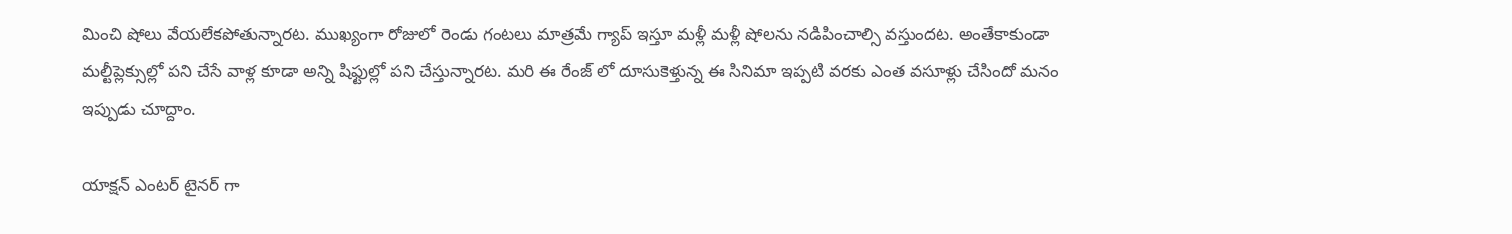మించి షోలు వేయలేకపోతున్నారట. ముఖ్యంగా రోజులో రెండు గంటలు మాత్రమే గ్యాప్ ఇస్తూ మళ్లీ మళ్లీ షోలను నడిపించాల్సి వస్తుందట. అంతేకాకుండా మల్టీప్లెక్సుల్లో పని చేసే వాళ్ల కూడా అన్ని షిఫ్టుల్లో పని చేస్తున్నారట. మరి ఈ రేంజ్ లో దూసుకెళ్తున్న ఈ సినిమా ఇప్పటి వరకు ఎంత వసూళ్లు చేసిందో మనం ఇప్పుడు చూద్దాం.

యాక్షన్ ఎంటర్ టైనర్ గా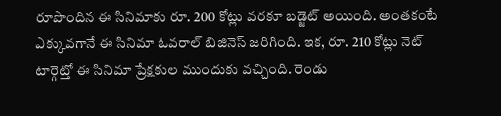రూపొందిన ఈ సినిమాకు రూ. 200 కోట్లు వరకూ బడ్జెట్ అయింది. అంతకంటే ఎక్కువగానే ఈ సినిమా ఓవరాల్ బిజినెస్ జరిగింది. ఇక, రూ. 210 కోట్లు నెట్ టార్గెట్తో ఈ సినిమా ప్రేక్షకుల ముందుకు వచ్చింది. రెండు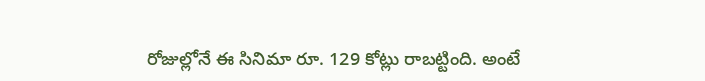రోజుల్లోనే ఈ సినిమా రూ. 129 కోట్లు రాబట్టింది. అంటే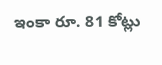ఇంకా రూ. 81 కోట్లు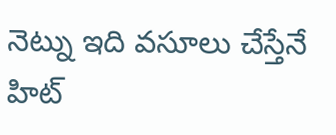నెట్ను ఇది వసూలు చేస్తేనే హిట్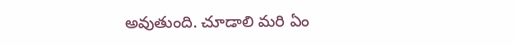అవుతుంది. చూడాలి మరి ఏం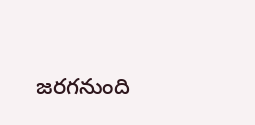జరగనుంది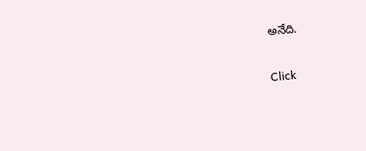అనేది.


Click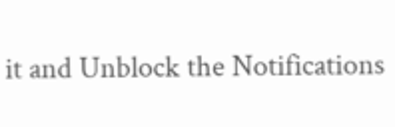it and Unblock the Notifications